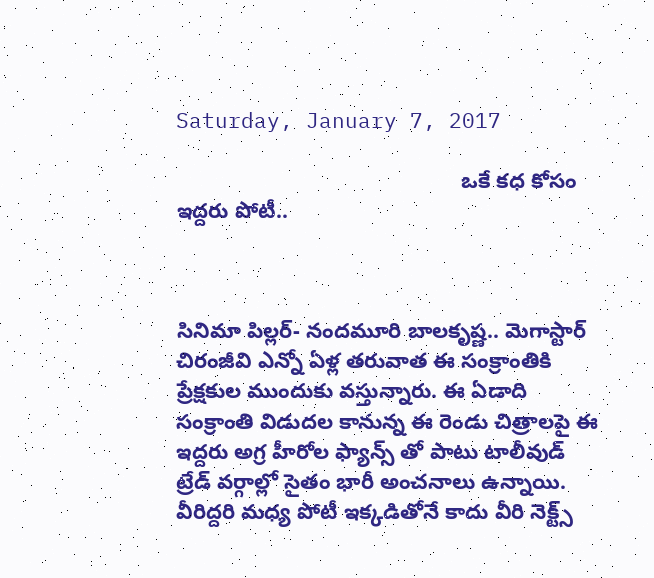Saturday, January 7, 2017

                                                ఒకే కధ కోసం ఇద్దరు పోటీ..



సినిమా పిల్లర్- నందమూరి బాలకృష్ణ.. మెగాస్టార్ చిరంజీవి ఎన్నో ఏళ్ల తరువాత ఈ సంక్రాంతికి ప్రేక్షకుల ముందుకు వస్తున్నారు. ఈ ఏడాది సంక్రాంతి విడుదల కానున్న ఈ రెండు చిత్రాలపై ఈ ఇద్ద‌రు అగ్ర హీరోల ఫ్యాన్స్‌ తో పాటు టాలీవుడ్ ట్రేడ్ వ‌ర్గాల్లో సైతం భారీ అంచ‌నాలు ఉన్నాయి. వీరిద్ద‌రి మ‌ధ్య పోటీ ఇక్క‌డితోనే కాదు వీరి నెక్ట్స్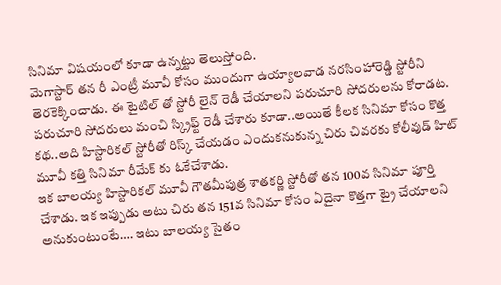సినిమా విష‌యంలో కూడా ఉన్న‌ట్టు తెలుస్తోంది.
మెగాస్టార్ త‌న రీ ఎంట్రీ మూవీ కోసం ముందుగా ఉయ్యాల‌వాడ న‌ర‌సింహారెడ్డి స్టోరీని తెర‌కెక్కించాడు. ఈ టైటిల్‌ తో స్టోరీ లైన్ రెడీ చేయాల‌ని పరుచూరి సోదరులను కోరాడట. ప‌రుచూరి సోద‌రులు మంచి స్క్రిఫ్ట్ రెడీ చేశారు కూడా..అయితే కీల‌క సినిమా కోసం కొత్త క‌థ‌..అది హిస్టారిక‌ల్ స్టోరీతో రిస్క్ చేయ‌డం ఎందుక‌నుకున్న చిరు చివ‌ర‌కు కోలీవుడ్ హిట్ మూవీ క‌త్తి సినిమా రీమేక్‌ కు ఓకేచేశాడు.
ఇక బాల‌య్య హిస్టారిక‌ల్ మూవీ గౌత‌మీపుత్ర శాత‌క‌ర్ణి స్టోరీతో త‌న 100వ సినిమా పూర్తి చేశాడు. ఇక ఇప్పుడు అటు చిరు త‌న 151వ సినిమా కోసం ఏదైనా కొత్త‌గా ట్రై చేయాల‌ని అనుకుంటుంటే…. ఇటు బాల‌య్య సైతం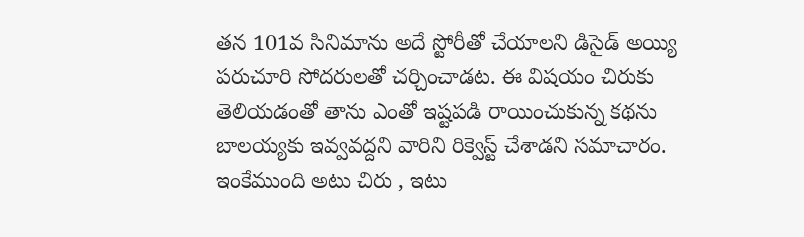త‌న 101వ సినిమాను అదే స్టోరీతో చేయాల‌ని డిసైడ్ అయ్యి ప‌రుచూరి సోద‌రుల‌తో చ‌ర్చించాడ‌ట‌. ఈ విష‌యం చిరుకు తెలియ‌డంతో తాను ఎంతో ఇష్ట‌ప‌డి రాయించుకున్న క‌థ‌ను బాల‌య్య‌కు ఇవ్వ‌వ‌ద్ద‌ని వారిని రిక్వెస్ట్ చేశాడని సమాచారం.
ఇంకేముంది అటు చిరు , ఇటు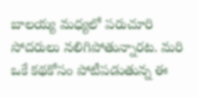బాల‌య్య మ‌ధ్య‌లో ప‌రుచూరి సోద‌రులు న‌లిగిపోతున్నార‌ట‌. మ‌రి ఒకే క‌థ‌కోసం పోటీప‌డుతున్న ఈ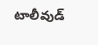టాలీవుడ్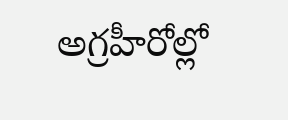అగ్ర‌హీరోల్లో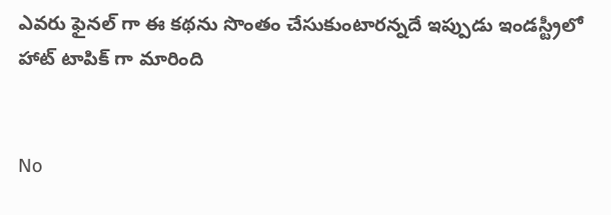ఎవ‌రు ఫైన‌ల్‌ గా ఈ క‌థ‌ను సొంతం చేసుకుంటారన్నదే ఇప్పుడు ఇండస్ట్రీలో హాట్ టాపిక్ గా మారింది


No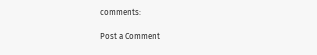comments:

Post a Comment